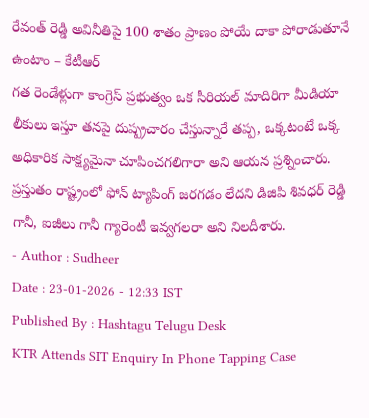రేవంత్ రెడ్డి అవినీతిపై 100 శాతం ప్రాణం పోయే దాకా పోరాడుతూనే ఉంటాం – కేటీఆర్
గత రెండేళ్లుగా కాంగ్రెస్ ప్రభుత్వం ఒక సీరియల్ మాదిరిగా మీడియా లీకులు ఇస్తూ తనపై దుష్ప్రచారం చేస్తున్నారే తప్ప, ఒక్కటంటే ఒక్క అధికారిక సాక్ష్యమైనా చూపించగలిగారా అని ఆయన ప్రశ్నించారు. ప్రస్తుతం రాష్ట్రంలో ఫోన్ ట్యాపింగ్ జరగడం లేదని డిజిపి శివధర్ రెడ్డి గానీ, ఐజీలు గానీ గ్యారెంటీ ఇవ్వగలరా అని నిలదీశారు.
- Author : Sudheer
Date : 23-01-2026 - 12:33 IST
Published By : Hashtagu Telugu Desk
KTR Attends SIT Enquiry In Phone Tapping Case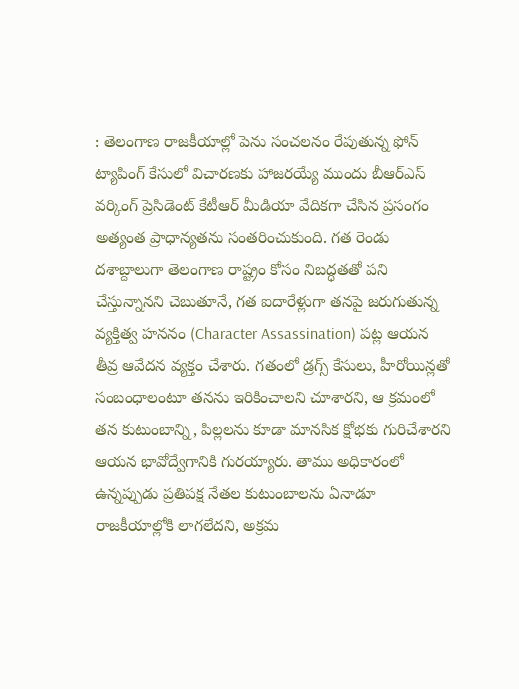: తెలంగాణ రాజకీయాల్లో పెను సంచలనం రేపుతున్న ఫోన్ ట్యాపింగ్ కేసులో విచారణకు హాజరయ్యే ముందు బీఆర్ఎస్ వర్కింగ్ ప్రెసిడెంట్ కేటీఆర్ మీడియా వేదికగా చేసిన ప్రసంగం అత్యంత ప్రాధాన్యతను సంతరించుకుంది. గత రెండు దశాబ్దాలుగా తెలంగాణ రాష్ట్రం కోసం నిబద్ధతతో పని చేస్తున్నానని చెబుతూనే, గత ఐదారేళ్లుగా తనపై జరుగుతున్న వ్యక్తిత్వ హననం (Character Assassination) పట్ల ఆయన తీవ్ర ఆవేదన వ్యక్తం చేశారు. గతంలో డ్రగ్స్ కేసులు, హీరోయిన్లతో సంబంధాలంటూ తనను ఇరికించాలని చూశారని, ఆ క్రమంలో తన కుటుంబాన్ని, పిల్లలను కూడా మానసిక క్షోభకు గురిచేశారని ఆయన భావోద్వేగానికి గురయ్యారు. తాము అధికారంలో ఉన్నప్పుడు ప్రతిపక్ష నేతల కుటుంబాలను ఏనాడూ రాజకీయాల్లోకి లాగలేదని, అక్రమ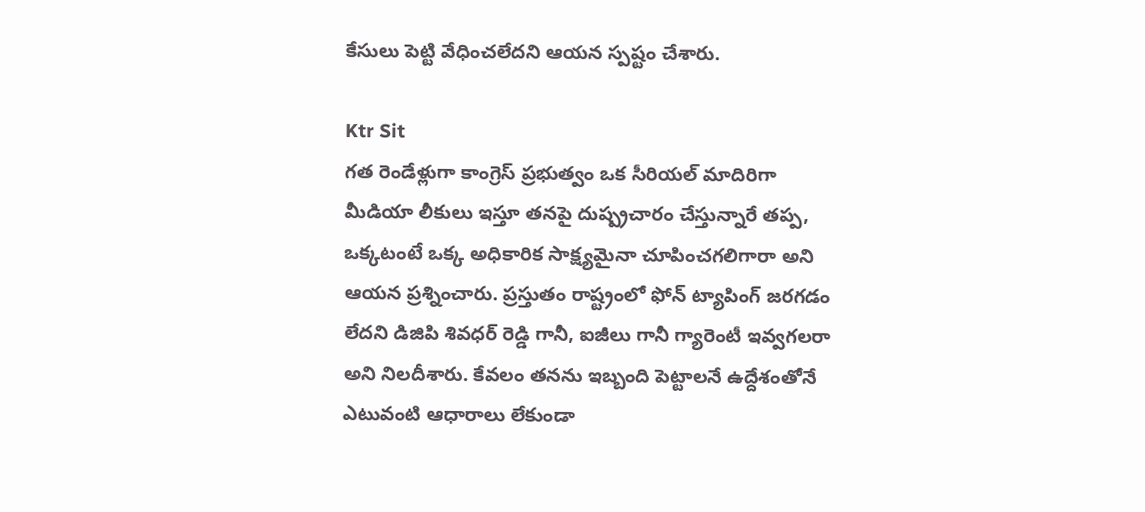కేసులు పెట్టి వేధించలేదని ఆయన స్పష్టం చేశారు.

Ktr Sit
గత రెండేళ్లుగా కాంగ్రెస్ ప్రభుత్వం ఒక సీరియల్ మాదిరిగా మీడియా లీకులు ఇస్తూ తనపై దుష్ప్రచారం చేస్తున్నారే తప్ప, ఒక్కటంటే ఒక్క అధికారిక సాక్ష్యమైనా చూపించగలిగారా అని ఆయన ప్రశ్నించారు. ప్రస్తుతం రాష్ట్రంలో ఫోన్ ట్యాపింగ్ జరగడం లేదని డిజిపి శివధర్ రెడ్డి గానీ, ఐజీలు గానీ గ్యారెంటీ ఇవ్వగలరా అని నిలదీశారు. కేవలం తనను ఇబ్బంది పెట్టాలనే ఉద్దేశంతోనే ఎటువంటి ఆధారాలు లేకుండా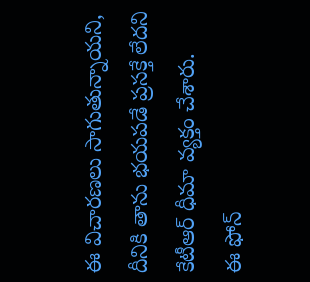ఈ విచారణలు సాగుతున్నాయని, దీనికి తాను భయపడే ప్రసక్తే లేదని కేటీఆర్ ధీమా వ్యక్తం చేశారు.
ఈ ఫోన్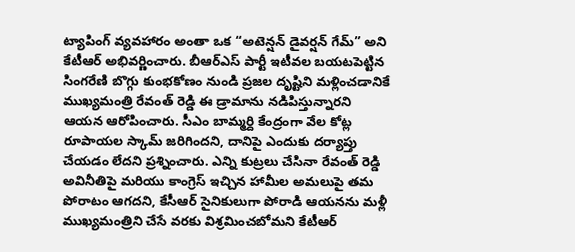ట్యాపింగ్ వ్యవహారం అంతా ఒక “అటెన్షన్ డైవర్షన్ గేమ్” అని కేటీఆర్ అభివర్ణించారు. బీఆర్ఎస్ పార్టీ ఇటీవల బయటపెట్టిన సింగరేణి బొగ్గు కుంభకోణం నుండి ప్రజల దృష్టిని మళ్లించడానికే ముఖ్యమంత్రి రేవంత్ రెడ్డి ఈ డ్రామాను నడిపిస్తున్నారని ఆయన ఆరోపించారు. సీఎం బామ్మర్ది కేంద్రంగా వేల కోట్ల రూపాయల స్కామ్ జరిగిందని, దానిపై ఎందుకు దర్యాప్తు చేయడం లేదని ప్రశ్నించారు. ఎన్ని కుట్రలు చేసినా రేవంత్ రెడ్డి అవినీతిపై మరియు కాంగ్రెస్ ఇచ్చిన హామీల అమలుపై తమ పోరాటం ఆగదని, కేసీఆర్ సైనికులుగా పోరాడి ఆయనను మళ్లీ ముఖ్యమంత్రిని చేసే వరకు విశ్రమించబోమని కేటీఆర్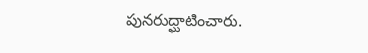పునరుద్ఘాటించారు.